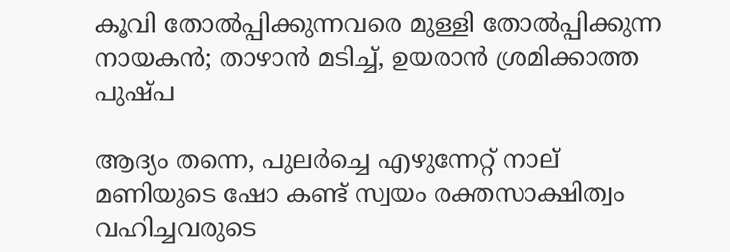കൂവി തോല്‍പ്പിക്കുന്നവരെ മുള്ളി തോല്‍പ്പിക്കുന്ന നായകന്‍; താഴാന്‍ മടിച്ച്, ഉയരാന്‍ ശ്രമിക്കാത്ത പുഷ്പ

ആദ്യം തന്നെ, പുലര്‍ച്ചെ എഴുന്നേറ്റ് നാല് മണിയുടെ ഷോ കണ്ട് സ്വയം രക്തസാക്ഷിത്വം വഹിച്ചവരുടെ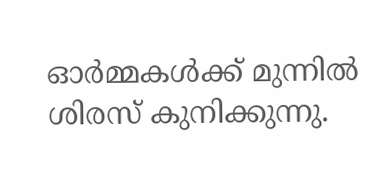ഓര്‍മ്മകള്‍ക്ക് മുന്നില്‍ ശിരസ് കുനിക്കുന്നു.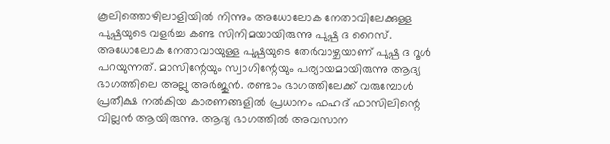കൂലിത്തൊഴിലാളിയില്‍ നിന്നും അധോലോക നേതാവിലേക്കുള്ള പുഷ്പയുടെ വളര്‍ച്ച കണ്ട സിനിമയായിരുന്നു പുഷ്പ ദ റൈസ്. അധോലോക നേതാവായുള്ള പുഷ്പയുടെ തേര്‍വാഴ്ചയാണ് പുഷ്പ ദ റൂള്‍ പറയുന്നത്. മാസിന്റേയും സ്വാഗിന്റേയും പര്യായമായിരുന്നു ആദ്യ ഭാഗത്തിലെ അല്ലു അര്‍ജുന്‍. രണ്ടാം ഭാഗത്തിലേക്ക് വരുമ്പോള്‍ പ്രതീക്ഷ നല്‍കിയ കാരണങ്ങളില്‍ പ്രധാനം ഫഹദ് ഫാസിലിന്റെ വില്ലന്‍ ആയിരുന്നു. ആദ്യ ഭാഗത്തില്‍ അവസാന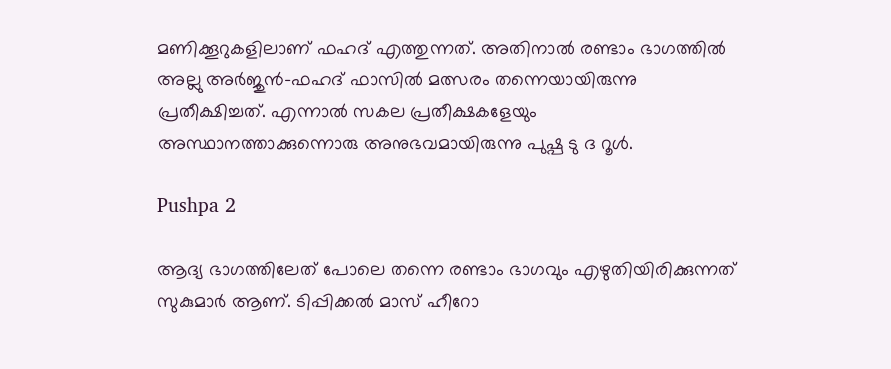മണിക്കൂറുകളിലാണ് ഫഹദ് എത്തുന്നത്. അതിനാല്‍ രണ്ടാം ഭാഗത്തില്‍ അല്ലു അര്‍ജുന്‍-ഫഹദ് ഫാസില്‍ മത്സരം തന്നെയായിരുന്നു പ്രതീക്ഷിച്ചത്. എന്നാല്‍ സകല പ്രതീക്ഷകളേയും അസ്ഥാനത്താക്കുന്നൊരു അനുഭവമായിരുന്നു പുഷ്പ ടു ദ റൂള്‍.

Pushpa 2

ആദ്യ ഭാഗത്തിലേത് പോലെ തന്നെ രണ്ടാം ഭാഗവും എഴുതിയിരിക്കുന്നത് സുകുമാര്‍ ആണ്. ടിപ്പിക്കല്‍ മാസ് ഹീറോ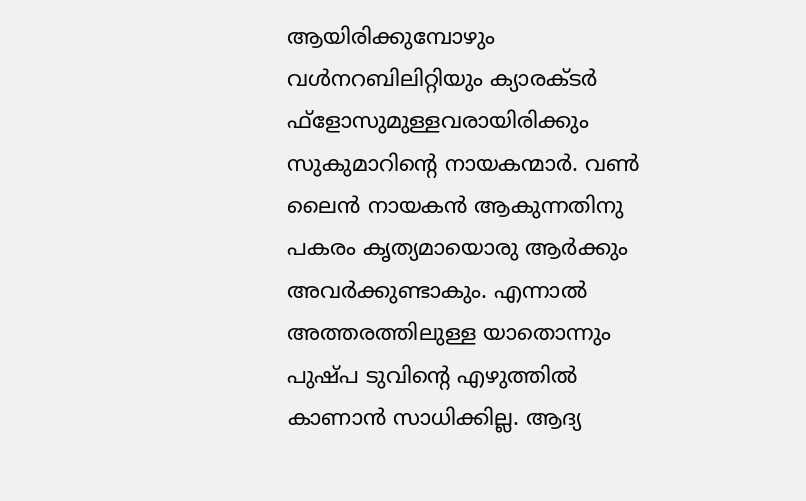ആയിരിക്കുമ്പോഴും വള്‍നറബിലിറ്റിയും ക്യാരക്ടര്‍ ഫ്‌ളോസുമുള്ളവരായിരിക്കും സുകുമാറിന്റെ നായകന്മാര്‍. വണ്‍ ലൈന്‍ നായകന്‍ ആകുന്നതിനു പകരം കൃത്യമായൊരു ആര്‍ക്കും അവര്‍ക്കുണ്ടാകും. എന്നാല്‍ അത്തരത്തിലുള്ള യാതൊന്നും പുഷ്പ ടുവിന്റെ എഴുത്തില്‍ കാണാന്‍ സാധിക്കില്ല. ആദ്യ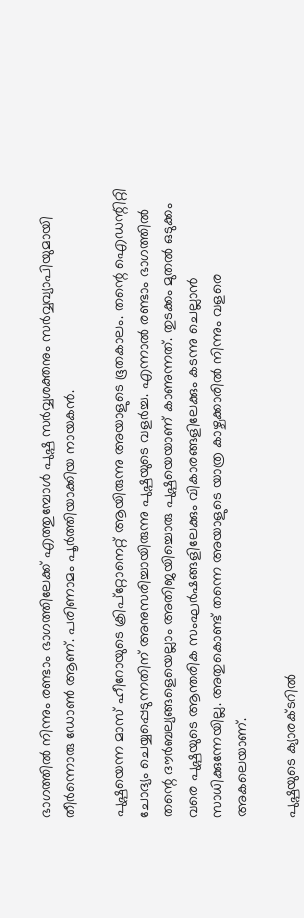ഭാഗത്തില്‍ നിന്നും രണ്ടാം ഭാഗത്തിലേക്ക് എത്തുമ്പോള്‍ പുഷ്പ സര്‍വ്വശക്തനും സര്‍വ്വവ്യാപിയുമായി തീര്‍ന്നൊരു ഡോണ്‍ ആണ്. പരിണാമം പൂര്‍ത്തിയാക്കിയ നായകന്‍.

പുഷ്പയെന്ന മാസ് ഹീറോയുടെ ക്രിപ്‌റ്റോനെറ്റ് ആയിരുന്നു അയാളുടെ ഭൂതകാലം. തന്റെ ഐഡന്റിറ്റി ചോദ്യം ചെയ്യപ്പെടുന്നതിന് അനുസരിച്ചായിരുന്നു പുഷ്പയുടെ വളര്‍ച്ച. എന്നാല്‍ രണ്ടാം ഭാഗത്തില്‍ തന്റെ ദൗര്‍ബല്യങ്ങളെയെല്ലാം അതിജയിച്ചൊരു പുഷ്പയെയാണ് കാണുന്നത്. തുടക്കം മുതല്‍ ഒടുക്കം വരെ പുഷ്പയുടെ ആന്തരിക സംഘര്‍ഷങ്ങളിലേക്കും വികാരങ്ങളിലേക്കും കടന്നു ചെല്ലാന്‍ സാധിക്കുന്നേയില്ല. അതുകൊണ്ട് തന്നെ അയാളുടെ യാത്ര കാഴ്ചക്കാരില്‍ നിന്നും വളരെ അകലെയാണ്.

പുഷ്പയുടെ ക്യാരക്ടറില്‍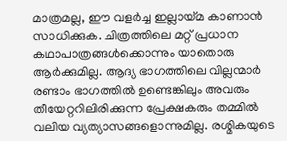മാത്രമല്ല, ഈ വളര്‍ച്ച ഇല്ലായ്മ കാണാന്‍ സാധിക്കുക. ചിത്രത്തിലെ മറ്റ് പ്രധാന കഥാപാത്രങ്ങള്‍ക്കൊന്നും യാതൊരു ആര്‍ക്കുമില്ല. ആദ്യ ഭാഗത്തിലെ വില്ലന്മാര്‍ രണ്ടാം ഭാഗത്തില്‍ ഉണ്ടെങ്കിലും അവരും തീയേറ്ററിലിരിക്കുന്ന പ്രേക്ഷകരും തമ്മില്‍ വലിയ വ്യത്യാസങ്ങളൊന്നുമില്ല. രശ്മികയുടെ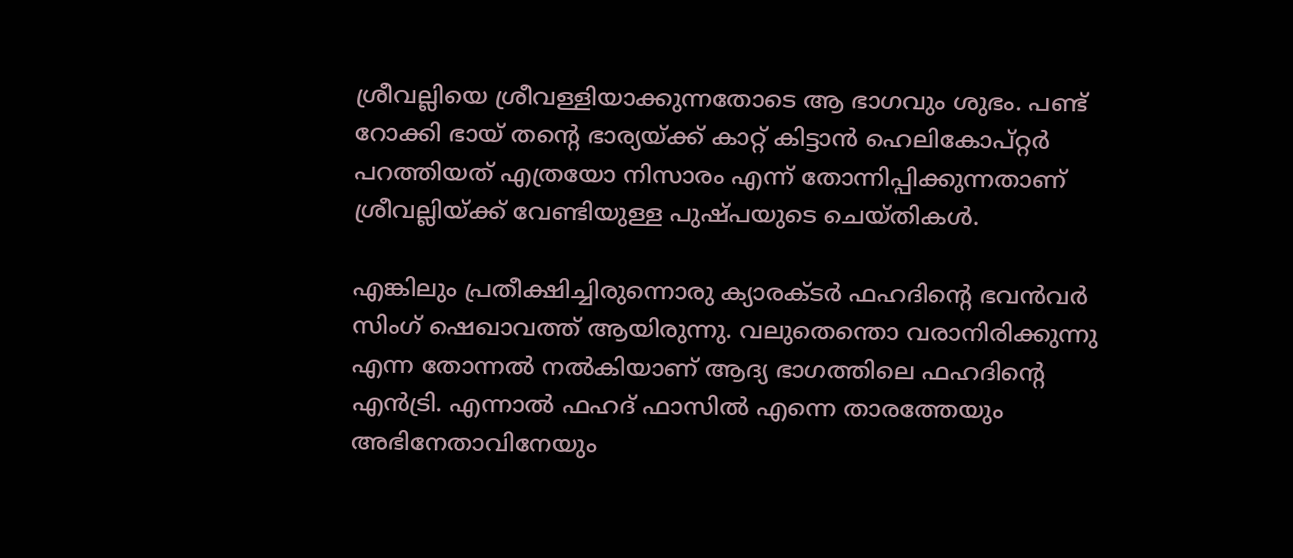ശ്രീവല്ലിയെ ശ്രീവള്ളിയാക്കുന്നതോടെ ആ ഭാഗവും ശുഭം. പണ്ട് റോക്കി ഭായ് തന്റെ ഭാര്യയ്ക്ക് കാറ്റ് കിട്ടാന്‍ ഹെലികോപ്റ്റര്‍ പറത്തിയത് എത്രയോ നിസാരം എന്ന് തോന്നിപ്പിക്കുന്നതാണ് ശ്രീവല്ലിയ്ക്ക് വേണ്ടിയുള്ള പുഷ്പയുടെ ചെയ്തികള്‍.

എങ്കിലും പ്രതീക്ഷിച്ചിരുന്നൊരു ക്യാരക്ടര്‍ ഫഹദിന്റെ ഭവന്‍വര്‍ സിംഗ് ഷെഖാവത്ത് ആയിരുന്നു. വലുതെന്തൊ വരാനിരിക്കുന്നു എന്ന തോന്നല്‍ നല്‍കിയാണ് ആദ്യ ഭാഗത്തിലെ ഫഹദിന്റെ എന്‍ട്രി. എന്നാല്‍ ഫഹദ് ഫാസില്‍ എന്നെ താരത്തേയും അഭിനേതാവിനേയും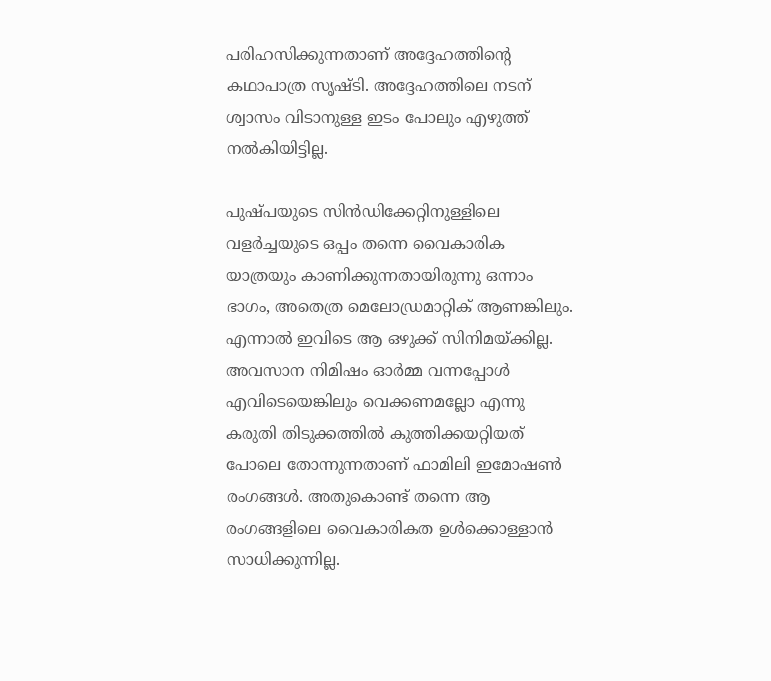പരിഹസിക്കുന്നതാണ് അദ്ദേഹത്തിന്റെ കഥാപാത്ര സൃഷ്ടി. അദ്ദേഹത്തിലെ നടന് ശ്വാസം വിടാനുള്ള ഇടം പോലും എഴുത്ത് നല്‍കിയിട്ടില്ല.

പുഷ്പയുടെ സിന്‍ഡിക്കേറ്റിനുള്ളിലെ വളര്‍ച്ചയുടെ ഒപ്പം തന്നെ വൈകാരിക യാത്രയും കാണിക്കുന്നതായിരുന്നു ഒന്നാം ഭാഗം, അതെത്ര മെലോഡ്രമാറ്റിക് ആണങ്കിലും. എന്നാല്‍ ഇവിടെ ആ ഒഴുക്ക് സിനിമയ്ക്കില്ല. അവസാന നിമിഷം ഓര്‍മ്മ വന്നപ്പോള്‍ എവിടെയെങ്കിലും വെക്കണമല്ലോ എന്നു കരുതി തിടുക്കത്തില്‍ കുത്തിക്കയറ്റിയത് പോലെ തോന്നുന്നതാണ് ഫാമിലി ഇമോഷണ്‍ രംഗങ്ങള്‍. അതുകൊണ്ട് തന്നെ ആ രംഗങ്ങളിലെ വൈകാരികത ഉള്‍ക്കൊള്ളാന്‍ സാധിക്കുന്നില്ല.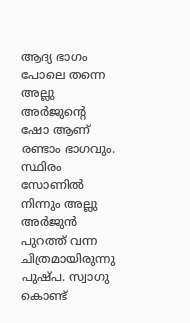ആദ്യ ഭാഗം പോലെ തന്നെ അല്ലു അര്‍ജുന്റെ ഷോ ആണ് രണ്ടാം ഭാഗവും. സ്ഥിരം സോണില്‍ നിന്നും അല്ലു അര്‍ജുന്‍ പുറത്ത് വന്ന ചിത്രമായിരുന്നു പുഷ്പ. സ്വാഗു കൊണ്ട്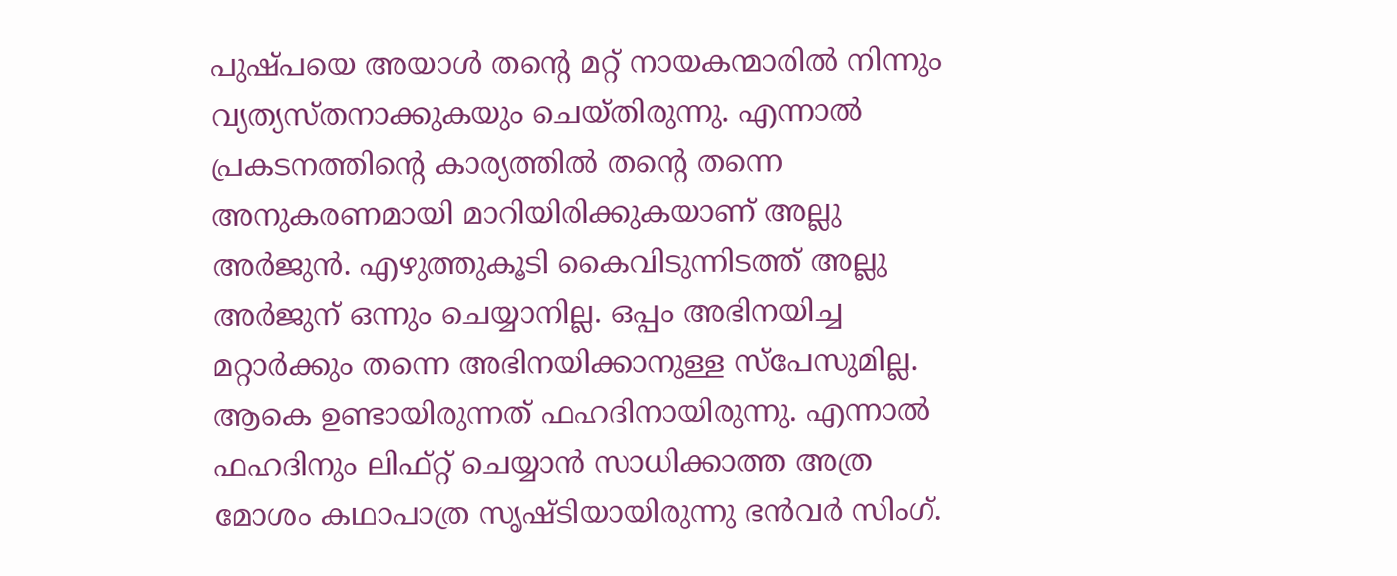പുഷ്പയെ അയാള്‍ തന്റെ മറ്റ് നായകന്മാരില്‍ നിന്നും വ്യത്യസ്തനാക്കുകയും ചെയ്തിരുന്നു. എന്നാല്‍ പ്രകടനത്തിന്റെ കാര്യത്തില്‍ തന്റെ തന്നെ അനുകരണമായി മാറിയിരിക്കുകയാണ് അല്ലു അര്‍ജുന്‍. എഴുത്തുകൂടി കൈവിടുന്നിടത്ത് അല്ലു അര്‍ജുന് ഒന്നും ചെയ്യാനില്ല. ഒപ്പം അഭിനയിച്ച മറ്റാര്‍ക്കും തന്നെ അഭിനയിക്കാനുള്ള സ്‌പേസുമില്ല. ആകെ ഉണ്ടായിരുന്നത് ഫഹദിനായിരുന്നു. എന്നാല്‍ ഫഹദിനും ലിഫ്റ്റ് ചെയ്യാന്‍ സാധിക്കാത്ത അത്ര മോശം കഥാപാത്ര സൃഷ്ടിയായിരുന്നു ഭന്‍വര്‍ സിംഗ്.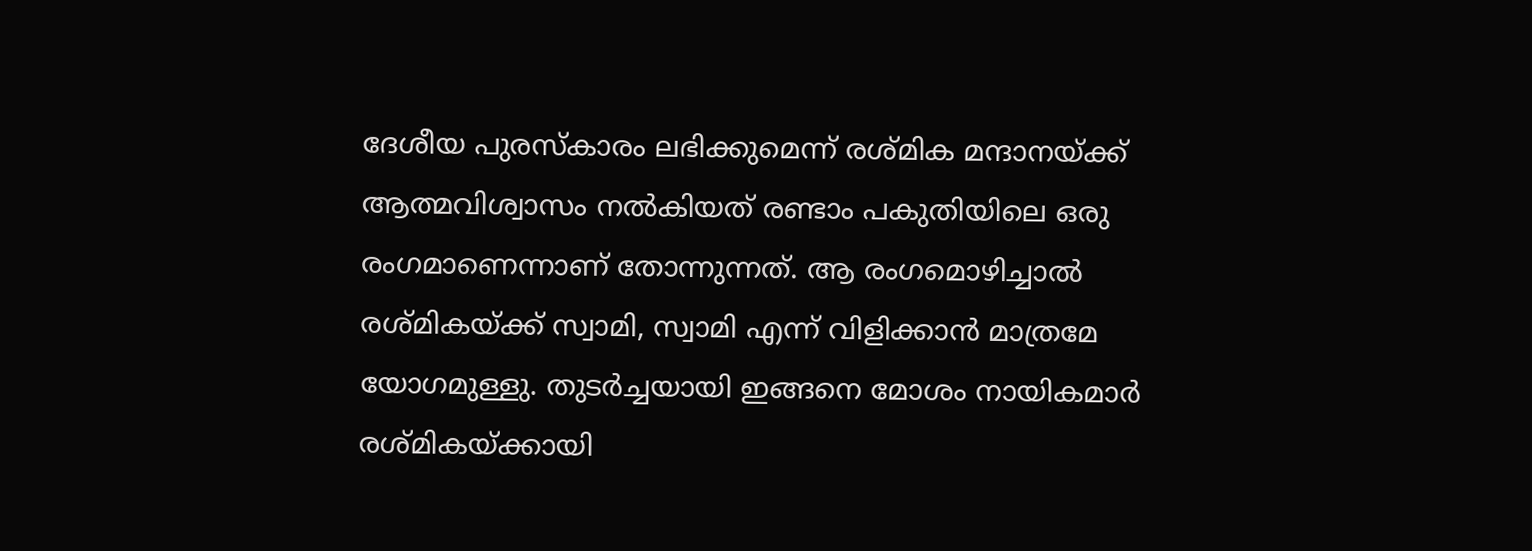ദേശീയ പുരസ്‌കാരം ലഭിക്കുമെന്ന് രശ്മിക മന്ദാനയ്ക്ക് ആത്മവിശ്വാസം നല്‍കിയത് രണ്ടാം പകുതിയിലെ ഒരു രംഗമാണെന്നാണ് തോന്നുന്നത്. ആ രംഗമൊഴിച്ചാല്‍ രശ്മികയ്ക്ക് സ്വാമി, സ്വാമി എന്ന് വിളിക്കാന്‍ മാത്രമേ യോഗമുള്ളു. തുടര്‍ച്ചയായി ഇങ്ങനെ മോശം നായികമാര്‍ രശ്മികയ്ക്കായി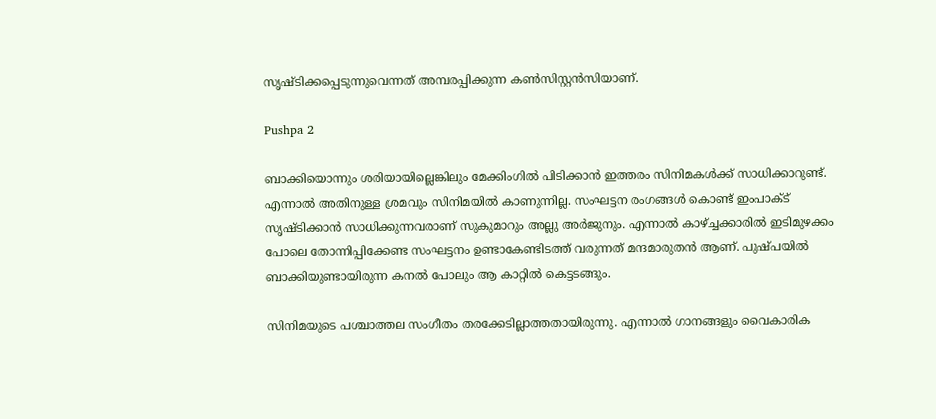സൃഷ്ടിക്കപ്പെടുന്നുവെന്നത് അമ്പരപ്പിക്കുന്ന കണ്‍സിസ്റ്റന്‍സിയാണ്.

Pushpa 2

ബാക്കിയൊന്നും ശരിയായില്ലെങ്കിലും മേക്കിംഗില്‍ പിടിക്കാന്‍ ഇത്തരം സിനിമകള്‍ക്ക് സാധിക്കാറുണ്ട്. എന്നാല്‍ അതിനുള്ള ശ്രമവും സിനിമയില്‍ കാണുന്നില്ല. സംഘട്ടന രംഗങ്ങള്‍ കൊണ്ട് ഇംപാക്ട് സൃഷ്ടിക്കാന്‍ സാധിക്കുന്നവരാണ് സുകുമാറും അല്ലു അര്‍ജുനും. എന്നാല്‍ കാഴ്ച്ചക്കാരില്‍ ഇടിമുഴക്കം പോലെ തോന്നിപ്പിക്കേണ്ട സംഘട്ടനം ഉണ്ടാകേണ്ടിടത്ത് വരുന്നത് മന്ദമാരുതന്‍ ആണ്. പുഷ്പയില്‍ ബാക്കിയുണ്ടായിരുന്ന കനല്‍ പോലും ആ കാറ്റില്‍ കെട്ടടങ്ങും.

സിനിമയുടെ പശ്ചാത്തല സംഗീതം തരക്കേടില്ലാത്തതായിരുന്നു. എന്നാല്‍ ഗാനങ്ങളും വൈകാരിക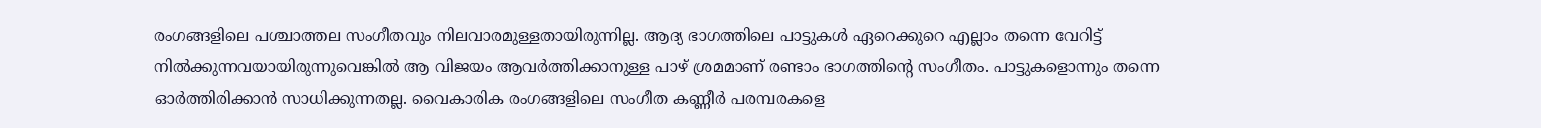രംഗങ്ങളിലെ പശ്ചാത്തല സംഗീതവും നിലവാരമുള്ളതായിരുന്നില്ല. ആദ്യ ഭാഗത്തിലെ പാട്ടുകള്‍ ഏറെക്കുറെ എല്ലാം തന്നെ വേറിട്ട് നില്‍ക്കുന്നവയായിരുന്നുവെങ്കില്‍ ആ വിജയം ആവര്‍ത്തിക്കാനുള്ള പാഴ് ശ്രമമാണ് രണ്ടാം ഭാഗത്തിന്റെ സംഗീതം. പാട്ടുകളൊന്നും തന്നെ ഓര്‍ത്തിരിക്കാന്‍ സാധിക്കുന്നതല്ല. വൈകാരിക രംഗങ്ങളിലെ സംഗീത കണ്ണീര്‍ പരമ്പരകളെ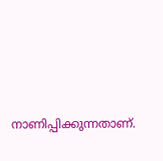നാണിപ്പിക്കുന്നതാണ്.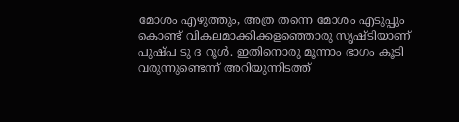മോശം എഴുത്തും, അത്ര തന്നെ മോശം എടുപ്പും കൊണ്ട് വികലമാക്കിക്കളഞ്ഞൊരു സൃഷ്ടിയാണ് പുഷ്പ ടു ദ റൂള്‍. ഇതിനൊരു മൂന്നാം ഭാഗം കൂടി വരുന്നുണ്ടെന്ന് അറിയുന്നിടത്ത്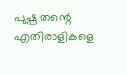പുഷ്പ തന്റെ എതിരാളികളെ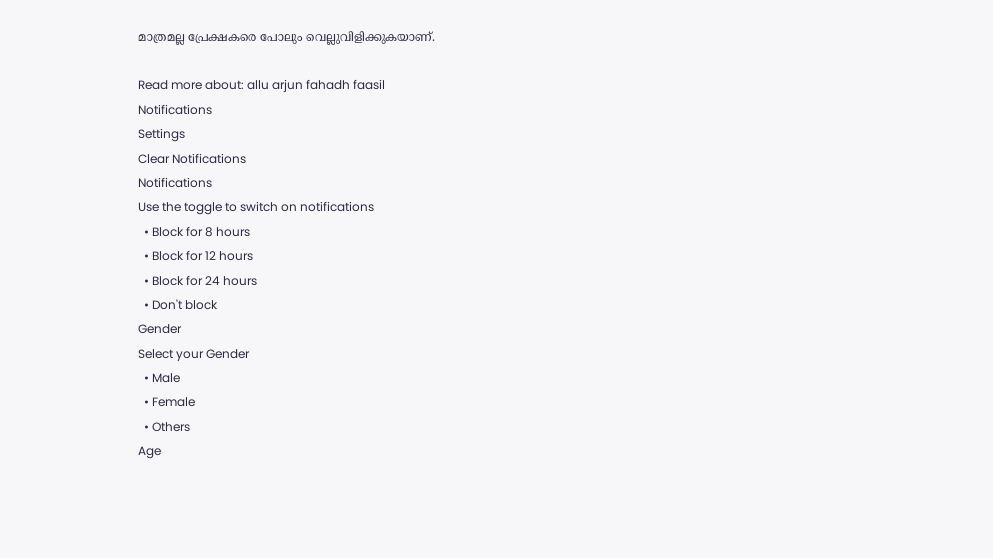മാത്രമല്ല പ്രേക്ഷകരെ പോലും വെല്ലുവിളിക്കുകയാണ്.

Read more about: allu arjun fahadh faasil
Notifications
Settings
Clear Notifications
Notifications
Use the toggle to switch on notifications
  • Block for 8 hours
  • Block for 12 hours
  • Block for 24 hours
  • Don't block
Gender
Select your Gender
  • Male
  • Female
  • Others
Age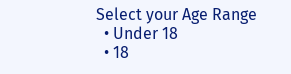Select your Age Range
  • Under 18
  • 18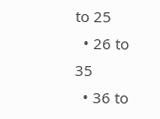to 25
  • 26 to 35
  • 36 to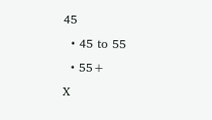45
  • 45 to 55
  • 55+
X